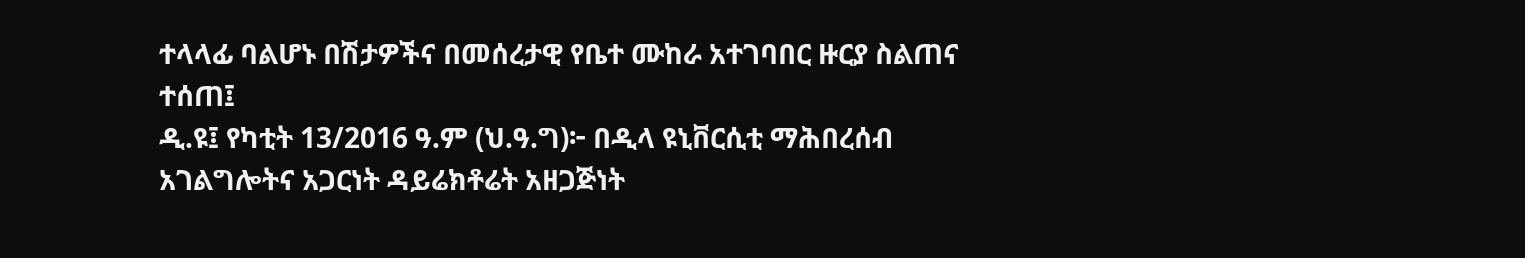ተላላፊ ባልሆኑ በሽታዎችና በመሰረታዊ የቤተ ሙከራ አተገባበር ዙርያ ስልጠና ተሰጠ፤
ዲ.ዩ፤ የካቲት 13/2016 ዓ.ም (ህ.ዓ.ግ)፦ በዲላ ዩኒቨርሲቲ ማሕበረሰብ አገልግሎትና አጋርነት ዳይሬክቶሬት አዘጋጅነት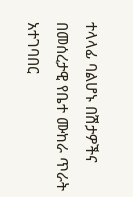ተላላፊ ባልሆኑ በሽታዎችና በመሰረታዊ የቤተ ሙከራ ጥራት አተገባበር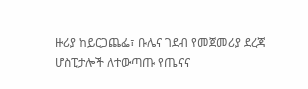ዙሪያ ከይርጋጨፌ፣ ቡሌና ገደብ የመጀመሪያ ደረጃ ሆስፒታሎች ለተውጣጡ የጤናና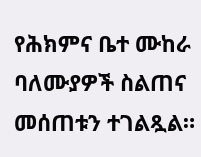የሕክምና ቤተ ሙከራ ባለሙያዎች ስልጠና መሰጠቱን ተገልጿል።